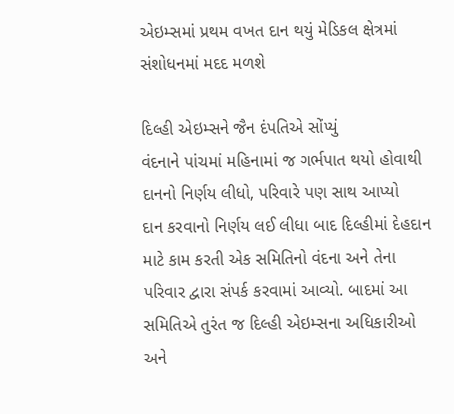એઇમ્સમાં પ્રથમ વખત દાન થયું મેડિકલ ક્ષેત્રમાં સંશોધનમાં મદદ મળશે

દિલ્હી એઇમ્સને જૈન દંપતિએ સોંપ્યું
વંદનાને પાંચમાં મહિનામાં જ ગર્ભપાત થયો હોવાથી દાનનો નિર્ણય લીધો, પરિવારે પણ સાથ આપ્યો
દાન કરવાનો નિર્ણય લઈ લીધા બાદ દિલ્હીમાં દેહદાન માટે કામ કરતી એક સમિતિનો વંદના અને તેના પરિવાર દ્વારા સંપર્ક કરવામાં આવ્યો. બાદમાં આ સમિતિએ તુરંત જ દિલ્હી એઇમ્સના અધિકારીઓ અને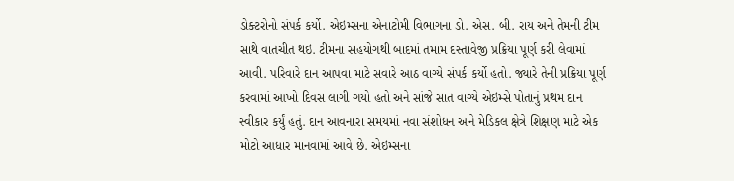ડોક્ટરોનો સંપર્ક કર્યો. એઇમ્સના એનાટોમી વિભાગના ડો. એસ. બી. રાય અને તેમની ટીમ સાથે વાતચીત થઇ. ટીમના સહયોગથી બાદમાં તમામ દસ્તાવેજી પ્રક્રિયા પૂર્ણ કરી લેવામાં આવી. પરિવારે દાન આપવા માટે સવારે આઠ વાગ્યે સંપર્ક કર્યો હતો. જ્યારે તેની પ્રક્રિયા પૂર્ણ કરવામાં આખો દિવસ લાગી ગયો હતો અને સાંજે સાત વાગ્યે એઇમ્સે પોતાનું પ્રથમ દાન સ્વીકાર કર્યું હતું. દાન આવનારા સમયમાં નવા સંશોધન અને મેડિકલ ક્ષેત્રે શિક્ષણ માટે એક મોટો આધાર માનવામાં આવે છે. એઇમ્સના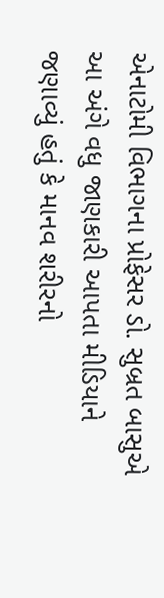એનાટોમી વિભાગના પ્રોફેસર ડો. સુબ્રત બાસુએ આ અંગે વધુ જાણકારી આપતા મીડિયાને જણાવ્યું હતું કે માનવ શરીરનો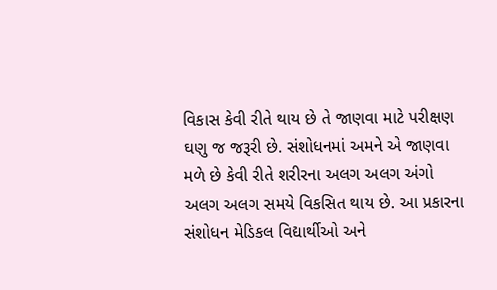વિકાસ કેવી રીતે થાય છે તે જાણવા માટે પરીક્ષણ ઘણુ જ જરૂરી છે. સંશોધનમાં અમને એ જાણવા મળે છે કેવી રીતે શરીરના અલગ અલગ અંગો અલગ અલગ સમયે વિકસિત થાય છે. આ પ્રકારના સંશોધન મેડિકલ વિદ્યાર્થીઓ અને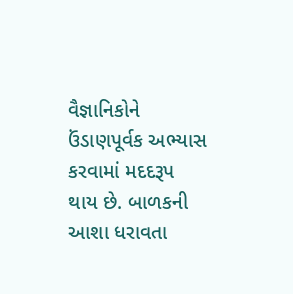વૈજ્ઞાનિકોને ઉંડાણપૂર્વક અભ્યાસ કરવામાં મદદરૂપ થાય છે. બાળકની આશા ધરાવતા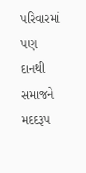પરિવારમાં પણ દાનથી સમાજને મદદરૂપ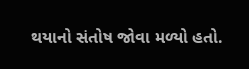થયાનો સંતોષ જોવા મળ્યો હતો.